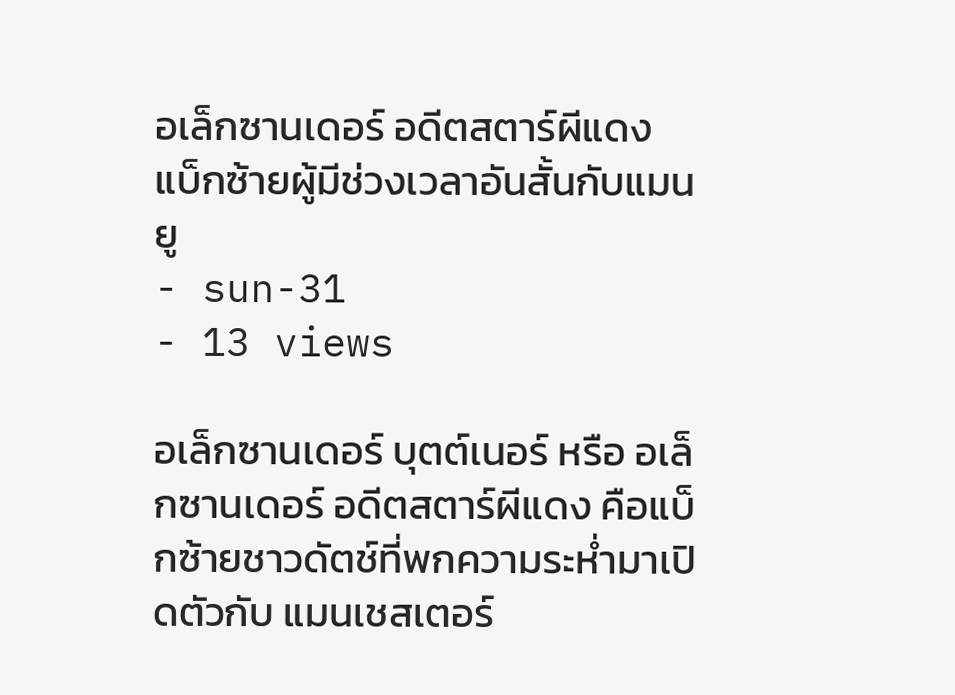อเล็กซานเดอร์ อดีตสตาร์ผีแดง แบ็กซ้ายผู้มีช่วงเวลาอันสั้นกับแมนยู
- sun-31
- 13 views

อเล็กซานเดอร์ บุตต์เนอร์ หรือ อเล็กซานเดอร์ อดีตสตาร์ผีแดง คือแบ็กซ้ายชาวดัตช์ที่พกความระห่ำมาเปิดตัวกับ แมนเชสเตอร์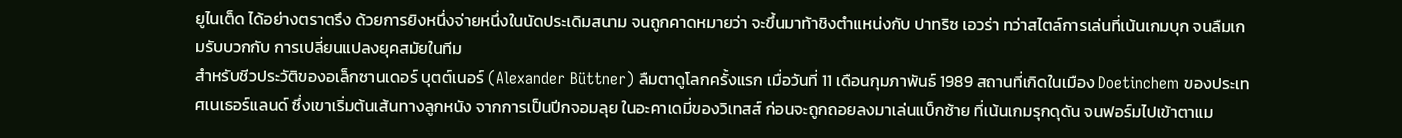ยูไนเต็ด ได้อย่างตราตรึง ด้วยการยิงหนึ่งจ่ายหนึ่งในนัดประเดิมสนาม จนถูกคาดหมายว่า จะขึ้นมาท้าชิงตำแหน่งกับ ปาทริซ เอวร่า ทว่าสไตล์การเล่นที่เน้นเกมบุก จนลืมเกมรับบวกกับ การเปลี่ยนแปลงยุคสมัยในทีม
สำหรับชีวประวัติของอเล็กซานเดอร์ บุตต์เนอร์ (Alexander Büttner) ลืมตาดูโลกครั้งแรก เมื่อวันที่ 11 เดือนกุมภาพันธ์ 1989 สถานที่เกิดในเมือง Doetinchem ของประเทศเนเธอร์แลนด์ ซึ่งเขาเริ่มต้นเส้นทางลูกหนัง จากการเป็นปีกจอมลุย ในอะคาเดมี่ของวิเทสส์ ก่อนจะถูกถอยลงมาเล่นแบ็กซ้าย ที่เน้นเกมรุกดุดัน จนฟอร์มไปเข้าตาแม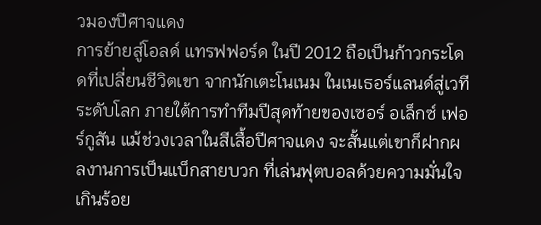วมองปีศาจแดง
การย้ายสู่โอลด์ แทรฟฟอร์ด ในปี 2012 ถือเป็นก้าวกระโดดที่เปลี่ยนชีวิตเขา จากนักเตะโนเนม ในเนเธอร์แลนด์สู่เวทีระดับโลก ภายใต้การทำทีมปีสุดท้ายของเซอร์ อเล็กซ์ เฟอร์กูสัน แม้ช่วงเวลาในสีเสื้อปีศาจแดง จะสั้นแต่เขาก็ฝากผลงานการเป็นแบ็กสายบวก ที่เล่นฟุตบอลด้วยความมั่นใจเกินร้อย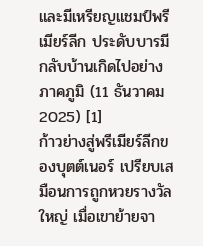และมีเหรียญแชมป์พรีเมียร์ลีก ประดับบารมีกลับบ้านเกิดไปอย่างภาคภูมิ (11 ธันวาคม 2025) [1]
ก้าวย่างสู่พรีเมียร์ลีกของบุตต์เนอร์ เปรียบเสมือนการถูกหวยรางวัลใหญ่ เมื่อเขาย้ายจา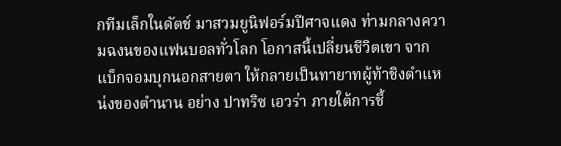กทีมเล็กในดัตช์ มาสวมยูนิฟอร์มปีศาจแดง ท่ามกลางความฉงนของแฟนบอลทั่วโลก โอกาสนี้เปลี่ยนชีวิตเขา จากแบ็กจอมบุกนอกสายตา ให้กลายเป็นทายาทผู้ท้าชิงตำแหน่งของตำนาน อย่าง ปาทริซ เอวร่า ภายใต้การชี้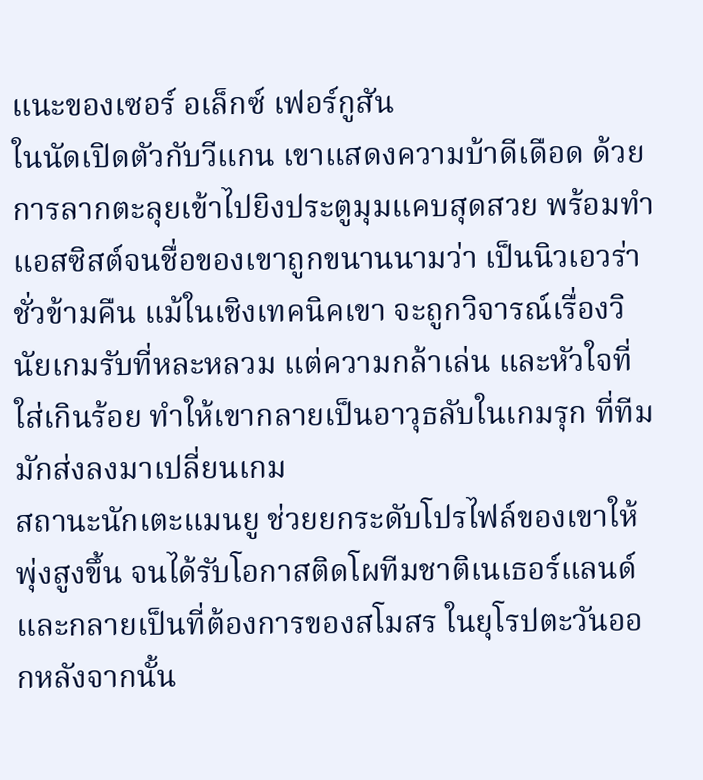แนะของเซอร์ อเล็กซ์ เฟอร์กูสัน
ในนัดเปิดตัวกับวีแกน เขาแสดงความบ้าดีเดือด ด้วยการลากตะลุยเข้าไปยิงประตูมุมแคบสุดสวย พร้อมทำแอสซิสต์จนชื่อของเขาถูกขนานนามว่า เป็นนิวเอวร่าชั่วข้ามคืน แม้ในเชิงเทคนิคเขา จะถูกวิจารณ์เรื่องวินัยเกมรับที่หละหลวม แต่ความกล้าเล่น และหัวใจที่ใส่เกินร้อย ทำให้เขากลายเป็นอาวุธลับในเกมรุก ที่ทีมมักส่งลงมาเปลี่ยนเกม
สถานะนักเตะแมนยู ช่วยยกระดับโปรไฟล์ของเขาให้พุ่งสูงขึ้น จนได้รับโอกาสติดโผทีมชาติเนเธอร์แลนด์ และกลายเป็นที่ต้องการของสโมสร ในยุโรปตะวันออกหลังจากนั้น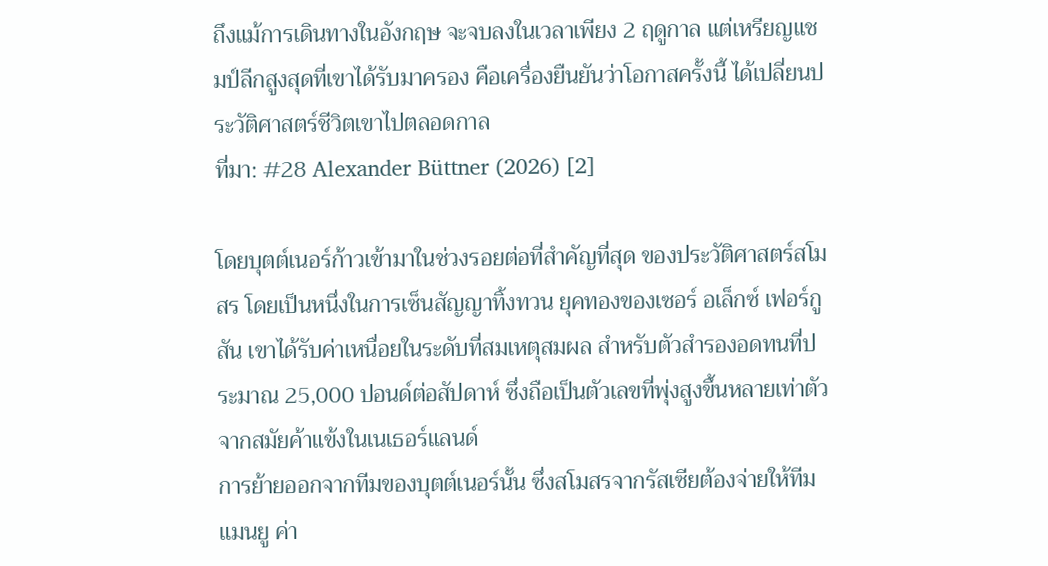ถึงแม้การเดินทางในอังกฤษ จะจบลงในเวลาเพียง 2 ฤดูกาล แต่เหรียญแชมป์ลีกสูงสุดที่เขาได้รับมาครอง คือเครื่องยืนยันว่าโอกาสครั้งนี้ ได้เปลี่ยนประวัติศาสตร์ชีวิตเขาไปตลอดกาล
ที่มา: #28 Alexander Büttner (2026) [2]

โดยบุตต์เนอร์ก้าวเข้ามาในช่วงรอยต่อที่สำคัญที่สุด ของประวัติศาสตร์สโมสร โดยเป็นหนึ่งในการเซ็นสัญญาทิ้งทวน ยุคทองของเซอร์ อเล็กซ์ เฟอร์กูสัน เขาได้รับค่าเหนื่อยในระดับที่สมเหตุสมผล สำหรับตัวสำรองอดทนที่ประมาณ 25,000 ปอนด์ต่อสัปดาห์ ซึ่งถือเป็นตัวเลขที่พุ่งสูงขึ้นหลายเท่าตัว จากสมัยค้าแข้งในเนเธอร์แลนด์
การย้ายออกจากทีมของบุตต์เนอร์นั้น ซึ่งสโมสรจากรัสเซียต้องจ่ายให้ทีมแมนยู ค่า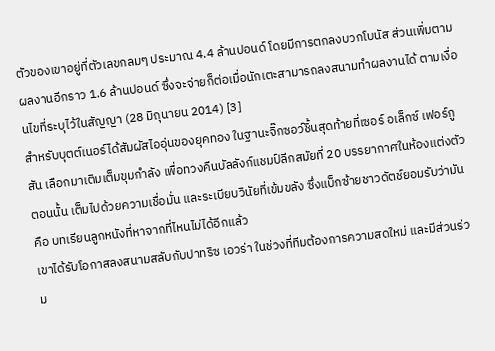ตัวของเขาอยู่ที่ตัวเลขกลมๆ ประมาณ 4.4 ล้านปอนด์ โดยมีการตกลงบวกโบนัส ส่วนเพิ่มตามผลงานอีกราว 1.6 ล้านปอนด์ ซึ่งจะจ่ายก็ต่อเมื่อนักเตะสามารถลงสนามทำผลงานได้ ตามเงื่อนไขที่ระบุไว้ในสัญญา (28 มิถุนายน 2014) [3]
สำหรับบุตต์เนอร์ได้สัมผัสไออุ่นของยุคทอง ในฐานะจิ๊กซอว์ชิ้นสุดท้ายที่เซอร์ อเล็กซ์ เฟอร์กูสัน เลือกมาเติมเต็มขุมกำลัง เพื่อทวงคืนบัลลังก์แชมป์ลีกสมัยที่ 20 บรรยากาศในห้องแต่งตัวตอนนั้น เต็มไปด้วยความเชื่อมั่น และระเบียบวินัยที่เข้มขลัง ซึ่งแบ็กซ้ายชาวดัตช์ยอมรับว่ามันคือ บทเรียนลูกหนังที่หาจากที่ไหนไม่ได้อีกแล้ว
เขาได้รับโอกาสลงสนามสลับกับปาทริซ เอวร่า ในช่วงที่ทีมต้องการความสดใหม่ และมีส่วนร่วม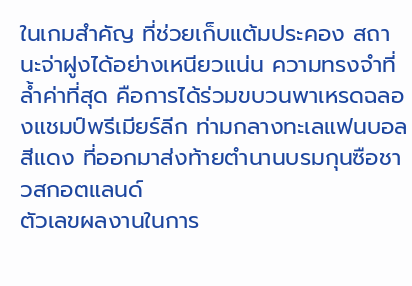ในเกมสำคัญ ที่ช่วยเก็บแต้มประคอง สถานะจ่าฝูงได้อย่างเหนียวแน่น ความทรงจำที่ล้ำค่าที่สุด คือการได้ร่วมขบวนพาเหรดฉลองแชมป์พรีเมียร์ลีก ท่ามกลางทะเลแฟนบอลสีแดง ที่ออกมาส่งท้ายตำนานบรมกุนซือชาวสกอตแลนด์
ตัวเลขผลงานในการ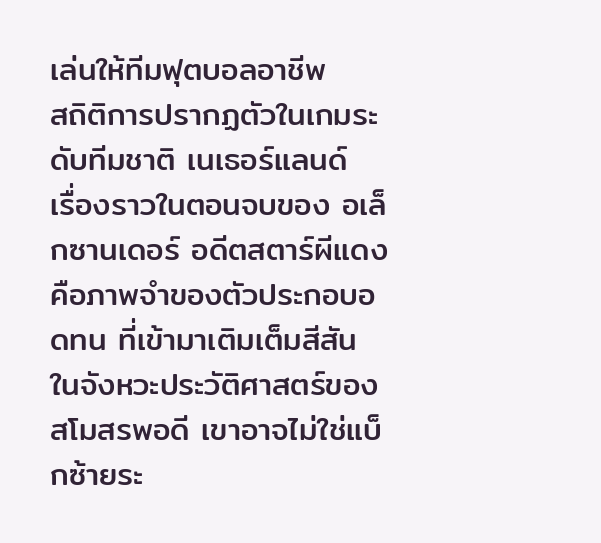เล่นให้ทีมฟุตบอลอาชีพ
สถิติการปรากฏตัวในเกมระดับทีมชาติ เนเธอร์แลนด์
เรื่องราวในตอนจบของ อเล็กซานเดอร์ อดีตสตาร์ผีแดง คือภาพจำของตัวประกอบอดทน ที่เข้ามาเติมเต็มสีสัน ในจังหวะประวัติศาสตร์ของสโมสรพอดี เขาอาจไม่ใช่แบ็กซ้ายระ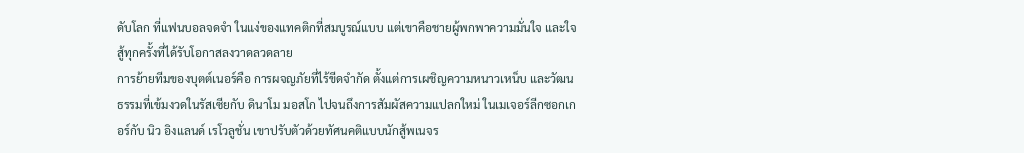ดับโลก ที่แฟนบอลจดจำ ในแง่ของแทคติกที่สมบูรณ์แบบ แต่เขาคือชายผู้พกพาความมั่นใจ และใจสู้ทุกครั้งที่ได้รับโอกาสลงวาดลวดลาย
การย้ายทีมของบุตต์เนอร์คือ การผจญภัยที่ไร้ขีดจำกัด ตั้งแต่การเผชิญความหนาวเหน็บ และวัฒนธรรมที่เข้มงวดในรัสเซียกับ ดินาโม มอสโก ไปจนถึงการสัมผัสความแปลกใหม่ ในเมเจอร์ลีกซอกเกอร์กับ นิว อิงแลนด์ เรโวลูชั่น เขาปรับตัวด้วยทัศนคติแบบนักสู้พเนจร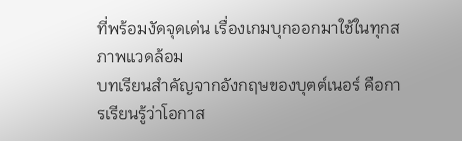ที่พร้อมงัดจุดเด่น เรื่องเกมบุกออกมาใช้ในทุกสภาพแวดล้อม
บทเรียนสำคัญจากอังกฤษของบุตต์เนอร์ คือการเรียนรู้ว่าโอกาส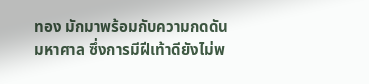ทอง มักมาพร้อมกับความกดดันมหาศาล ซึ่งการมีฝีเท้าดียังไม่พ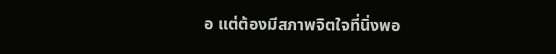อ แต่ต้องมีสภาพจิตใจที่นิ่งพอ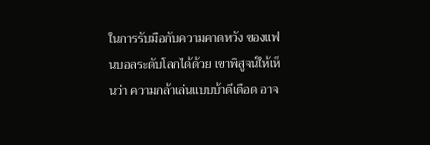ในการรับมือกับความคาดหวัง ของแฟนบอลระดับโลกได้ด้วย เขาพิสูจน์ให้เห็นว่า ความกล้าเล่นแบบบ้าดีเดือด อาจ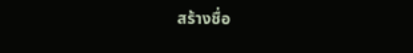สร้างชื่อ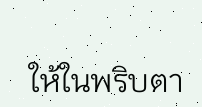ให้ในพริบตา